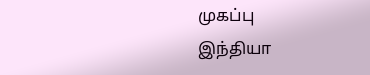முகப்பு
இந்தியா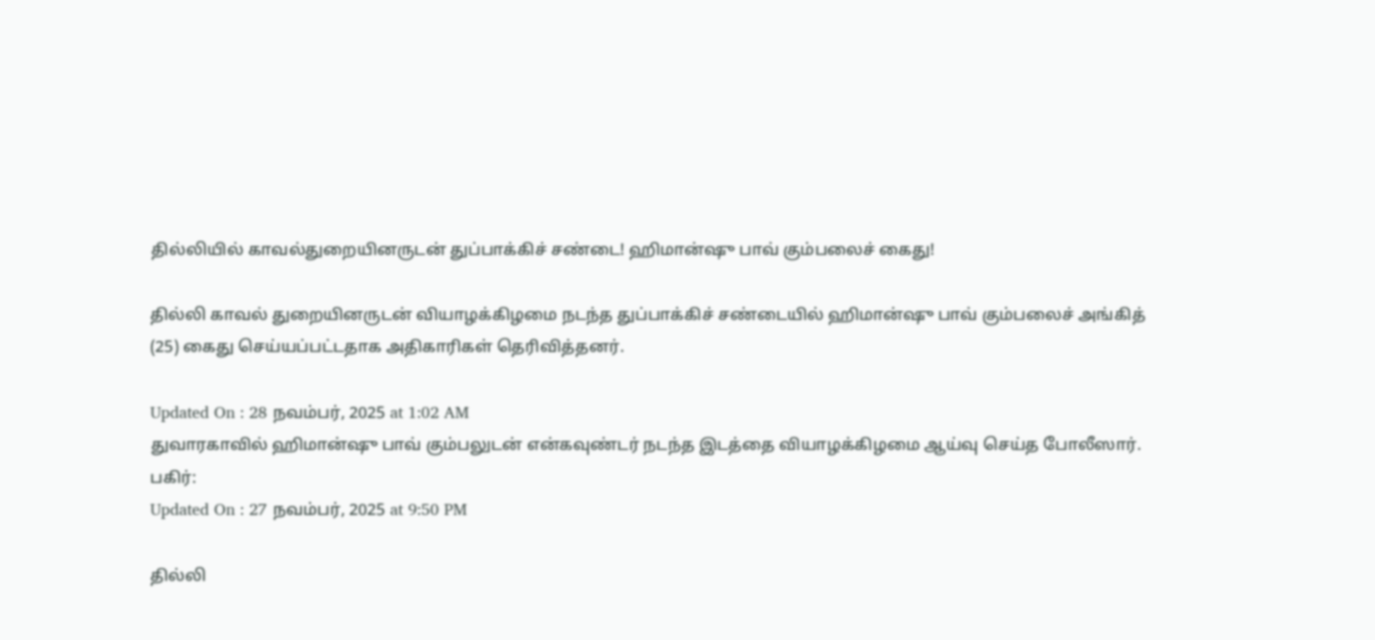தில்லியில் காவல்துறையினருடன் துப்பாக்கிச் சண்டை! ஹிமான்ஷு பாவ் கும்பலைச் கைது!

தில்லி காவல் துறையினருடன் வியாழக்கிழமை நடந்த துப்பாக்கிச் சண்டையில் ஹிமான்ஷு பாவ் கும்பலைச் அங்கித் (25) கைது செய்யப்பட்டதாக அதிகாரிகள் தெரிவித்தனர்.

Updated On : 28 நவம்பர், 2025 at 1:02 AM
துவாரகாவில் ஹிமான்ஷு பாவ் கும்பலுடன் என்கவுண்டர் நடந்த இடத்தை வியாழக்கிழமை ஆய்வு செய்த போலீஸார்.
பகிர்:
Updated On : 27 நவம்பர், 2025 at 9:50 PM

தில்லி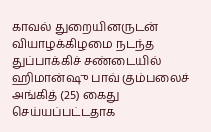காவல் துறையினருடன் வியாழக்கிழமை நடந்த துப்பாக்கிச் சண்டையில் ஹிமான்ஷு பாவ் கும்பலைச் அங்கித் (25) கைது செய்யப்பட்டதாக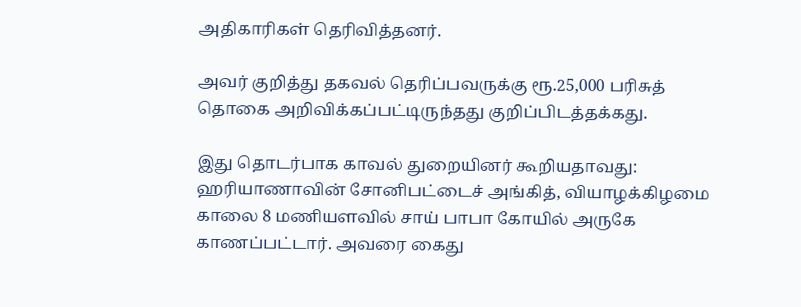அதிகாரிகள் தெரிவித்தனர்.

அவர் குறித்து தகவல் தெரிப்பவருக்கு ரூ.25,000 பரிசுத் தொகை அறிவிக்கப்பட்டிருந்தது குறிப்பிடத்தக்கது.

இது தொடர்பாக காவல் துறையினர் கூறியதாவது: ஹரியாணாவின் சோனிபட்டைச் அங்கித், வியாழக்கிழமை காலை 8 மணியளவில் சாய் பாபா கோயில் அருகே காணப்பட்டார். அவரை கைது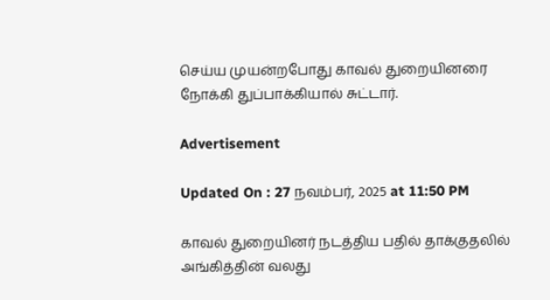செய்ய முயன்றபோது காவல் துறையினரை நோக்கி துப்பாக்கியால் சுட்டார்.

Advertisement

Updated On : 27 நவம்பர், 2025 at 11:50 PM

காவல் துறையினர் நடத்திய பதில் தாக்குதலில் அங்கித்தின் வலது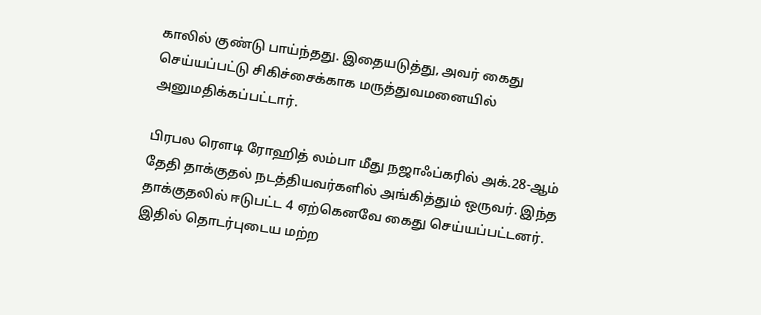காலில் குண்டு பாய்ந்தது. இதையடுத்து, அவர் கைது செய்யப்பட்டு சிகிச்சைக்காக மருத்துவமனையில் அனுமதிக்கப்பட்டார்.

பிரபல ரௌடி ரோஹித் லம்பா மீது நஜாஃப்கரில் அக்.28-ஆம் தேதி தாக்குதல் நடத்தியவர்களில் அங்கித்தும் ஒருவர். இந்த தாக்குதலில் ஈடுபட்ட 4 ஏற்கெனவே கைது செய்யப்பட்டனர். இதில் தொடர்புடைய மற்ற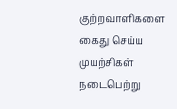குற்றவாளிகளை கைது செய்ய முயற்சிகள் நடைபெற்று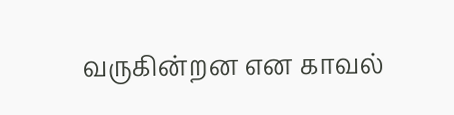வருகின்றன என காவல்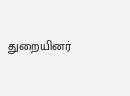துறையினர்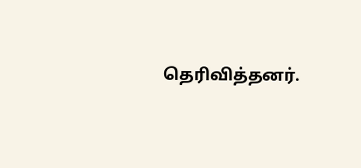தெரிவித்தனர்.